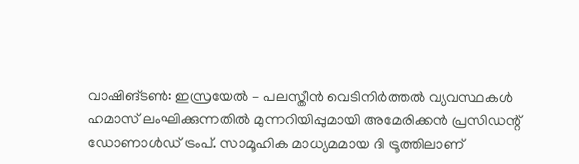വാഷിങ്ടൺ: ഇസ്രയേൽ – പലസ്തീൻ വെടിനിർത്തൽ വ്യവസ്ഥകൾ ഹമാസ് ലംഘിക്കുന്നതിൽ മുന്നറിയിപ്പുമായി അമേരിക്കൻ പ്രസിഡന്റ് ഡോണാൾഡ് ട്രംപ്. സാമൂഹിക മാധ്യമമായ ദി ട്രൂത്തിലാണ്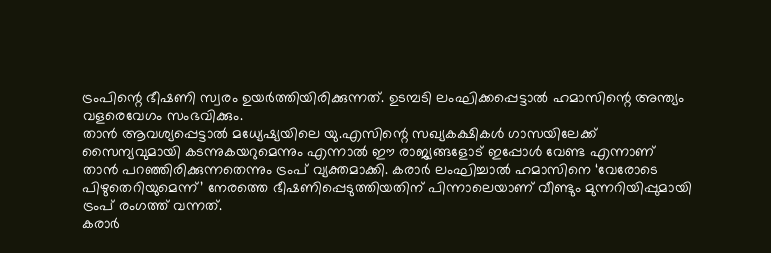ട്രംപിന്റെ ഭീഷണി സ്വരം ഉയർത്തിയിരിക്കുന്നത്. ഉടമ്പടി ലംഘിക്കപ്പെട്ടാൽ ഹമാസിന്റെ അന്ത്യം വളരെവേഗം സംഭവിക്കും.
താൻ ആവശ്യപ്പെട്ടാൽ മധ്യേഷ്യയിലെ യു.എസിന്റെ സഖ്യകക്ഷികൾ ഗാസയിലേക്ക് സൈന്യവുമായി കടന്നുകയറുമെന്നും എന്നാൽ ഈ രാജ്യങ്ങളോട് ഇപ്പോൾ വേണ്ട എന്നാണ് താൻ പറഞ്ഞിരിക്കുന്നതെന്നും ട്രംപ് വ്യക്തമാക്കി. കരാർ ലംഘിച്ചാൽ ഹമാസിനെ ‘വേരോടെ പിഴുതെറിയുമെന്ന്’ നേരത്തെ ഭീഷണിപ്പെടുത്തിയതിന് പിന്നാലെയാണ് വീണ്ടും മുന്നറിയിപ്പുമായി ട്രംപ് രംഗത്ത് വന്നത്.
കരാർ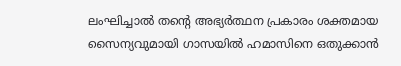ലംഘിച്ചാൽ തന്റെ അഭ്യർത്ഥന പ്രകാരം ശക്തമായ സൈന്യവുമായി ഗാസയിൽ ഹമാസിനെ ഒതുക്കാൻ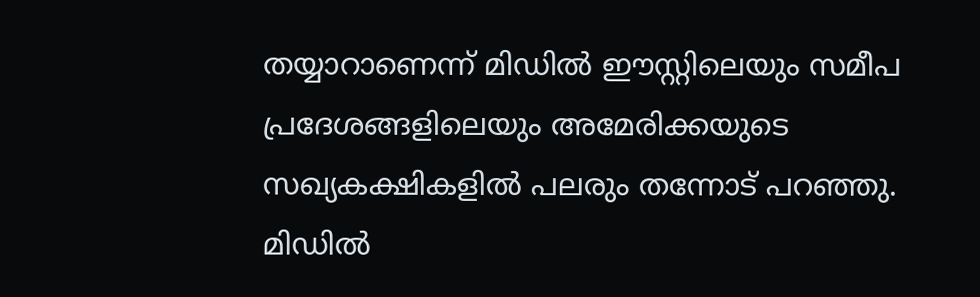തയ്യാറാണെന്ന് മിഡിൽ ഈസ്റ്റിലെയും സമീപ പ്രദേശങ്ങളിലെയും അമേരിക്കയുടെ സഖ്യകക്ഷികളിൽ പലരും തന്നോട് പറഞ്ഞു. മിഡിൽ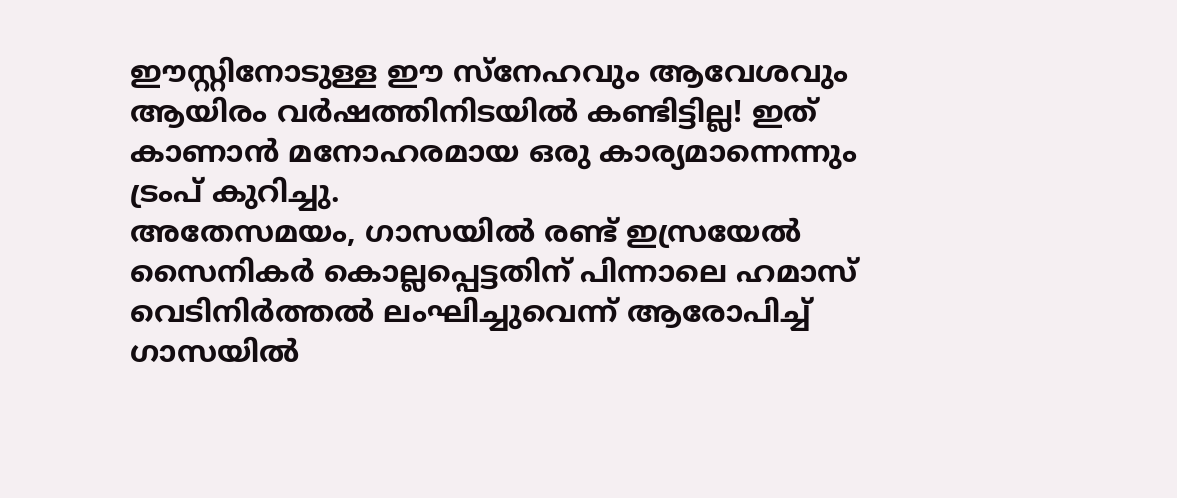ഈസ്റ്റിനോടുള്ള ഈ സ്നേഹവും ആവേശവും ആയിരം വർഷത്തിനിടയിൽ കണ്ടിട്ടില്ല! ഇത് കാണാൻ മനോഹരമായ ഒരു കാര്യമാന്നെന്നും ട്രംപ് കുറിച്ചു.
അതേസമയം, ഗാസയിൽ രണ്ട് ഇസ്രയേൽ സൈനികർ കൊല്ലപ്പെട്ടതിന് പിന്നാലെ ഹമാസ് വെടിനിർത്തൽ ലംഘിച്ചുവെന്ന് ആരോപിച്ച് ഗാസയിൽ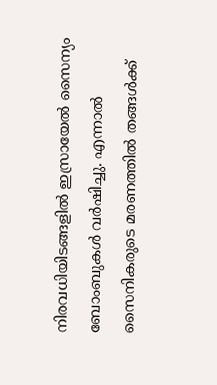നിരവധിയിടങ്ങളിൽ ഇസ്രായേൽ സൈന്യം ബോംബുകൾ വർഷിച്ചു. എന്നാൽ സൈനികരുടെ മരണത്തിൽ തങ്ങൾക്ക്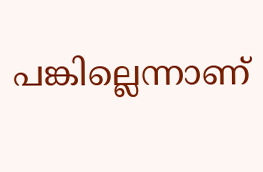പങ്കില്ലെന്നാണ്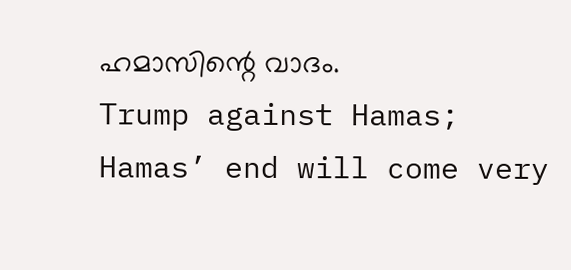ഹമാസിന്റെ വാദം.
Trump against Hamas; Hamas’ end will come very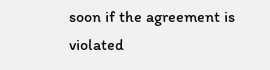soon if the agreement is violated